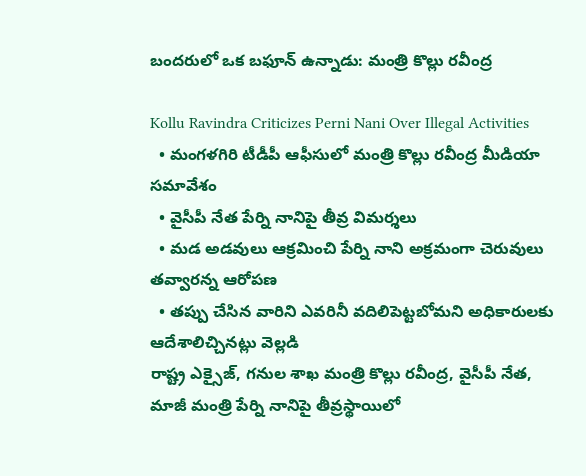బందరులో ఒక బఫూన్ ఉన్నాడు: మంత్రి కొల్లు రవీంద్ర

Kollu Ravindra Criticizes Perni Nani Over Illegal Activities
  • మంగళగిరి టీడీపీ ఆఫీసులో మంత్రి కొల్లు రవీంద్ర మీడియా సమావేశం
  • వైసీపీ నేత పేర్ని నానిపై తీవ్ర విమర్శలు
  • మడ అడవులు ఆక్రమించి పేర్ని నాని అక్రమంగా చెరువులు తవ్వారన్న ఆరోపణ
  • తప్పు చేసిన వారిని ఎవరినీ వదిలిపెట్టబోమని అధికారులకు ఆదేశాలిచ్చినట్లు వెల్లడి
రాష్ట్ర ఎక్సైజ్, గనుల శాఖ మంత్రి కొల్లు రవీంద్ర, వైసీపీ నేత, మాజీ మంత్రి పేర్ని నానిపై తీవ్రస్థాయిలో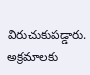విరుచుకుపడ్డారు. అక్రమాలకు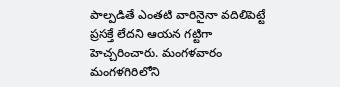పాల్పడితే ఎంతటి వారినైనా వదిలిపెట్టే ప్రసక్తే లేదని ఆయన గట్టిగా హెచ్చరించారు. మంగళవారం మంగళగిరిలోని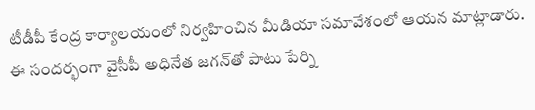టీడీపీ కేంద్ర కార్యాలయంలో నిర్వహించిన మీడియా సమావేశంలో ఆయన మాట్లాడారు. ఈ సందర్భంగా వైసీపీ అధినేత జగన్‌తో పాటు పేర్ని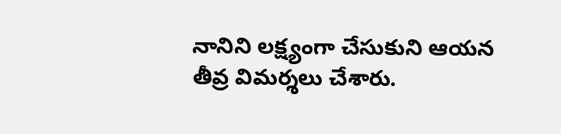నానిని లక్ష్యంగా చేసుకుని ఆయన తీవ్ర విమర్శలు చేశారు.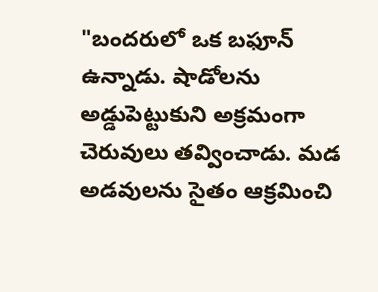"బందరులో ఒక బఫూన్ ఉన్నాడు. షాడోలను అడ్డుపెట్టుకుని అక్రమంగా చెరువులు తవ్వించాడు. మడ అడవులను సైతం ఆక్రమించి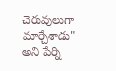చెరువులుగా మార్చేశాడు" అని పేర్ని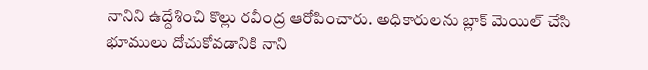నానిని ఉద్దేశించి కొల్లు రవీంద్ర ఆరోపించారు. అధికారులను బ్లాక్ మెయిల్ చేసి భూములు దోచుకోవడానికి నాని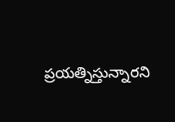ప్రయత్నిస్తున్నారని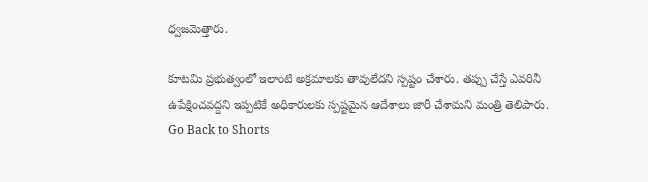ధ్వజమెత్తారు.

కూటమి ప్రభుత్వంలో ఇలాంటి అక్రమాలకు తావులేదని స్పష్టం చేశారు. తప్పు చేస్తే ఎవరినీ ఉపేక్షించవద్దని ఇప్పటికే అధికారులకు స్పష్టమైన ఆదేశాలు జారీ చేశామని మంత్రి తెలిపారు.
Go Back to Shorts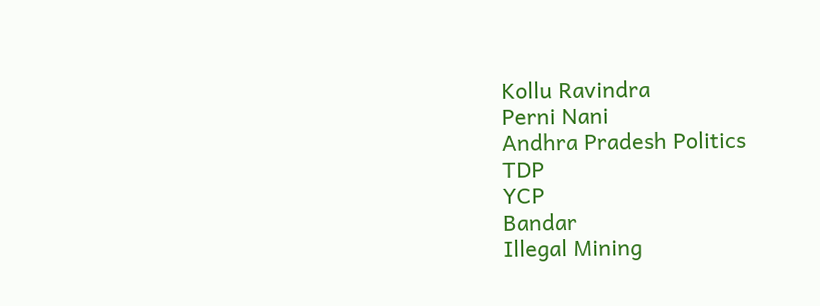Kollu Ravindra
Perni Nani
Andhra Pradesh Politics
TDP
YCP
Bandar
Illegal Mining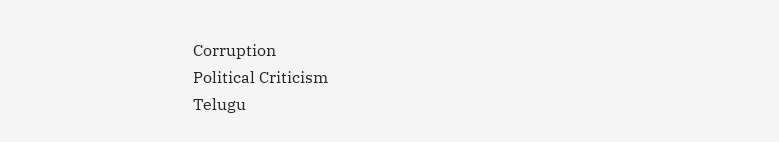Corruption
Political Criticism
Telugu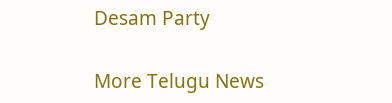Desam Party

More Telugu News